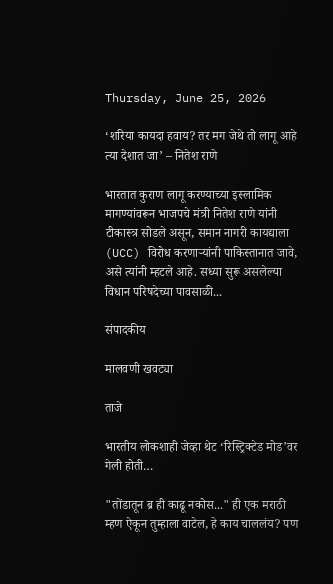Thursday, June 25, 2026

‘शरिया कायदा हवाय? तर मग जेथे तो लागू आहे त्या देशात जा’ – नितेश राणे

भारतात कुराण लागू करण्याच्या इस्लामिक मागण्यांवरून भाजपचे मंत्री नितेश राणे यांनी टीकास्त्र सोडले असून, समान नागरी कायद्याला (UCC) विरोध करणाऱ्यांनी पाकिस्तानात जावे, असे त्यांनी म्हटले आहे. सध्या सुरू असलेल्या विधान परिषदेच्या पावसाळी...

संपादकीय

मालवणी खवट्या

ताजे

भारतीय लोकशाही जेव्हा थेट ‘रिस्ट्रिक्टेड मोड’वर गेली होती…

"तोंडातून ब्र ही काढू नकोस..." ही एक मराठी म्हण ऐकून तुम्हाला वाटेल, हे काय चाललंय? पण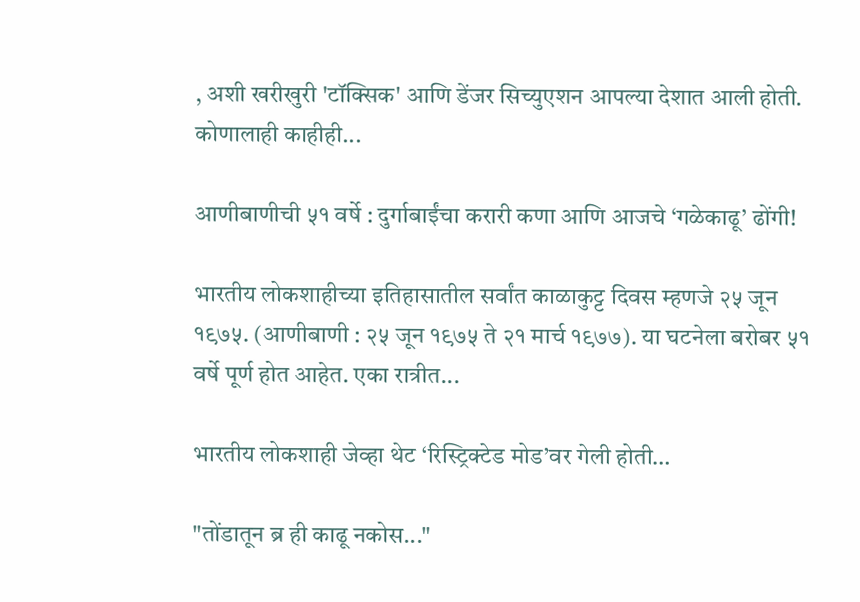, अशी खरीखुरी 'टॉक्सिक' आणि डेंजर सिच्युएशन आपल्या देशात आली होती. कोणालाही काहीही...

आणीबाणीची ५१ वर्षे : दुर्गाबाईंचा करारी कणा आणि आजचे ‘गळेकाढू’ ढोंगी!

भारतीय लोकशाहीच्या इतिहासातील सर्वांत काळाकुट्ट दिवस म्हणजे २५ जून १९७५. (आणीबाणी : २५ जून १९७५ ते २१ मार्च १९७७). या घटनेला बरोबर ५१ वर्षे पूर्ण होत आहेत. एका रात्रीत...

भारतीय लोकशाही जेव्हा थेट ‘रिस्ट्रिक्टेड मोड’वर गेली होती…

"तोंडातून ब्र ही काढू नकोस..."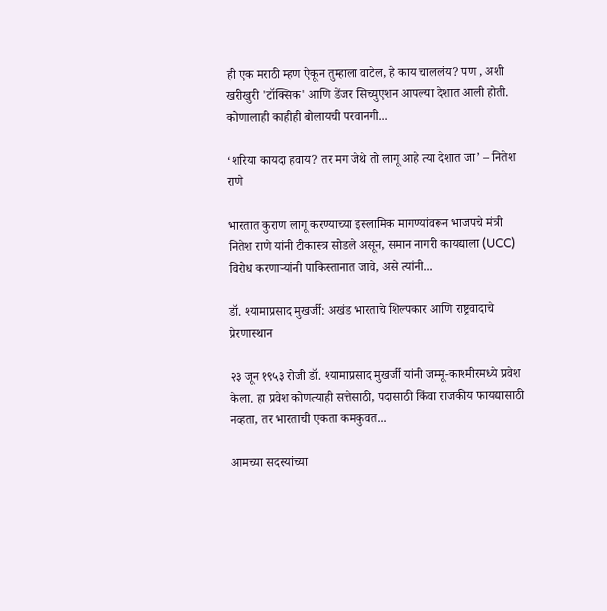ही एक मराठी म्हण ऐकून तुम्हाला वाटेल, हे काय चाललंय? पण , अशी खरीखुरी 'टॉक्सिक' आणि डेंजर सिच्युएशन आपल्या देशात आली होती. कोणालाही काहीही बोलायची परवानगी...

‘शरिया कायदा हवाय? तर मग जेथे तो लागू आहे त्या देशात जा’ – नितेश राणे

भारतात कुराण लागू करण्याच्या इस्लामिक मागण्यांवरून भाजपचे मंत्री नितेश राणे यांनी टीकास्त्र सोडले असून, समान नागरी कायद्याला (UCC) विरोध करणाऱ्यांनी पाकिस्तानात जावे, असे त्यांनी...

डॉ. श्यामाप्रसाद मुखर्जी: अखंड भारताचे शिल्पकार आणि राष्ट्रवादाचे प्रेरणास्थान

२३ जून १९५३ रोजी डॉ. श्यामाप्रसाद मुखर्जी यांनी जम्मू-काश्मीरमध्ये प्रवेश केला. हा प्रवेश कोणत्याही सत्तेसाठी, पदासाठी किंवा राजकीय फायद्यासाठी नव्हता, तर भारताची एकता कमकुवत...

आमच्या सदस्यांच्या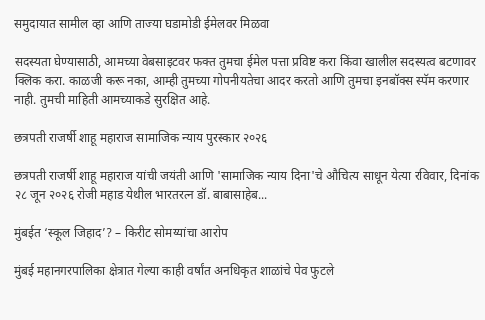समुदायात सामील व्हा आणि ताज्या घडामोडी ईमेलवर मिळवा

सदस्यता घेण्यासाठी, आमच्या वेबसाइटवर फक्त तुमचा ईमेल पत्ता प्रविष्ट करा किंवा खालील सदस्यत्व बटणावर क्लिक करा. काळजी करू नका, आम्ही तुमच्या गोपनीयतेचा आदर करतो आणि तुमचा इनबॉक्स स्पॅम करणार नाही. तुमची माहिती आमच्याकडे सुरक्षित आहे.

छत्रपती राजर्षी शाहू महाराज सामाजिक न्याय पुरस्कार २०२६

छत्रपती राजर्षी शाहू महाराज यांची जयंती आणि 'सामाजिक न्याय दिना'चे औचित्य साधून येत्या रविवार, दिनांक २८ जून २०२६ रोजी महाड येथील भारतरत्न डॉ. बाबासाहेब...

मुंबईत ‘स्कूल जिहाद’? – किरीट सोमय्यांचा आरोप

मुंबई महानगरपालिका क्षेत्रात गेल्या काही वर्षांत अनधिकृत शाळांचे पेव फुटले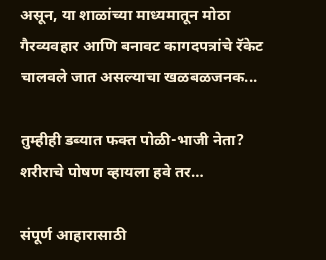असून, या शाळांच्या माध्यमातून मोठा गैरव्यवहार आणि बनावट कागदपत्रांचे रॅकेट चालवले जात असल्याचा खळबळजनक...

तुम्हीही डब्यात फक्त पोळी-भाजी नेता? शरीराचे पोषण व्हायला हवे तर…

संपूर्ण आहारासाठी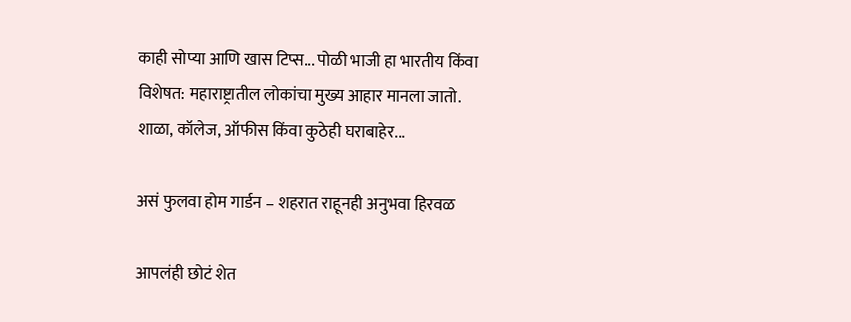काही सोप्या आणि खास टिप्स... पोळी भाजी हा भारतीय किंवा विशेषत: महाराष्ट्रातील लोकांचा मुख्य आहार मानला जातो. शाळा, कॉलेज, ऑफीस किंवा कुठेही घराबाहेर...

असं फुलवा होम गार्डन – शहरात राहूनही अनुभवा हिरवळ

आपलंही छोटं शेत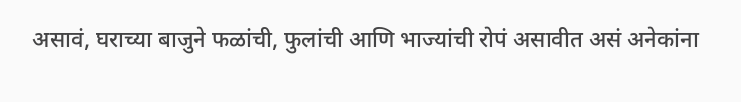असावं, घराच्या बाजुने फळांची, फुलांची आणि भाज्यांची रोपं असावीत असं अनेकांना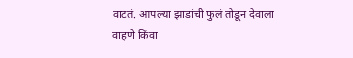वाटतं. आपल्या झाडांची फुलं तोडून देवाला वाहणे किंवा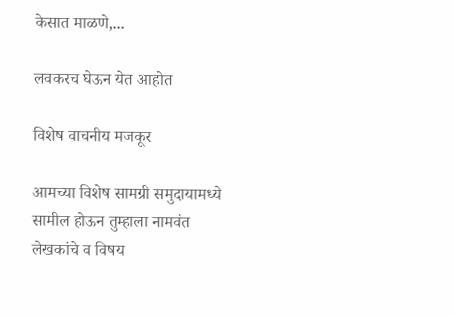केसात माळणे,...

लवकरच घेऊन येत आहोत

विशेष वाचनीय मजकूर

आमच्या विशेष सामग्री समुदायामध्ये सामील होऊन तुम्हाला नामवंत लेखकांचे व विषय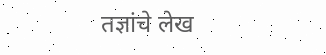तज्ञांचे लेख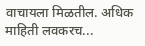वाचायला मिळतील. अधिक माहिती लवकरच...